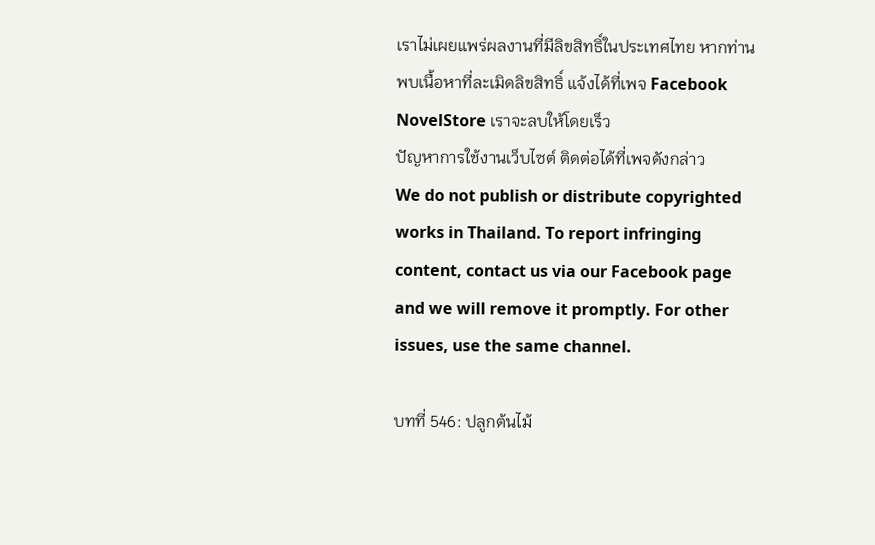เราไม่เผยแพร่ผลงานที่มีลิขสิทธิ์ในประเทศไทย หากท่านพบเนื้อหาที่ละเมิดลิขสิทธิ์ แจ้งได้ที่เพจ Facebook NovelStore เราจะลบให้โดยเร็ว
ปัญหาการใช้งานเว็บไซต์ ติดต่อได้ที่เพจดังกล่าว
We do not publish or distribute copyrighted works in Thailand. To report infringing content, contact us via our Facebook page and we will remove it promptly. For other issues, use the same channel.

บทที่ 546: ปลูกต้นไม้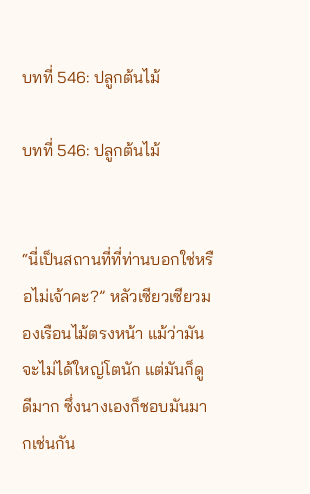บทที่ 546: ปลูกต้นไม้

บทที่ 546: ปลูกต้นไม้


“นี่เป็นสถานที่ที่ท่านบอกใช่หรือไม่เจ้าคะ?” หลัวเซียวเซียวมองเรือนไม้ตรงหน้า แม้ว่ามันจะไม่ได้ใหญ่โตนัก แต่มันก็ดูดีมาก ซึ่งนางเองก็ชอบมันมากเช่นกัน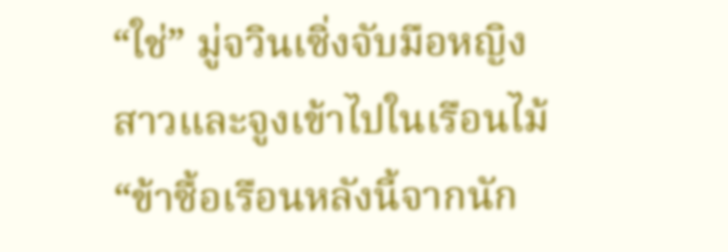“ใช่” มู่จวินเซิ่งจับมือหญิงสาวและจูงเข้าไปในเรือนไม้ “ข้าซื้อเรือนหลังนี้จากนัก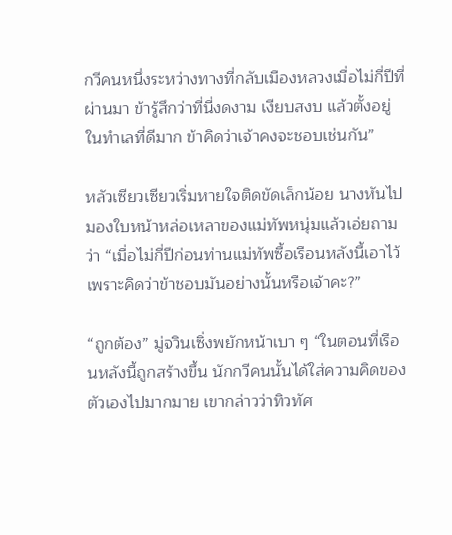กวีคนหนึ่งระหว่างทางที่กลับเมืองหลวงเมื่อไม่กี่ปีที่ผ่านมา ข้ารู้สึกว่าที่นี่งดงาม เงียบสงบ แล้วตั้งอยู่ในทำเลที่ดีมาก ข้าคิดว่าเจ้าคงจะชอบเช่นกัน”

หลัวเซียวเซียวเริ่มหายใจติดขัดเล็กน้อย นางหันไปมองใบหน้าหล่อเหลาของแม่ทัพหนุ่มแล้วเอ่ยถามว่า “เมื่อไม่กี่ปีก่อนท่านแม่ทัพซื้อเรือนหลังนี้เอาไว้เพราะคิดว่าข้าชอบมันอย่างนั้นหรือเจ้าคะ?”

“ถูกต้อง” มู่จวินเซิ่งพยักหน้าเบา ๆ “ในตอนที่เรือนหลังนี้ถูกสร้างขึ้น นักกวีคนนั้นได้ใส่ความคิดของตัวเองไปมากมาย เขากล่าวว่าทิวทัศ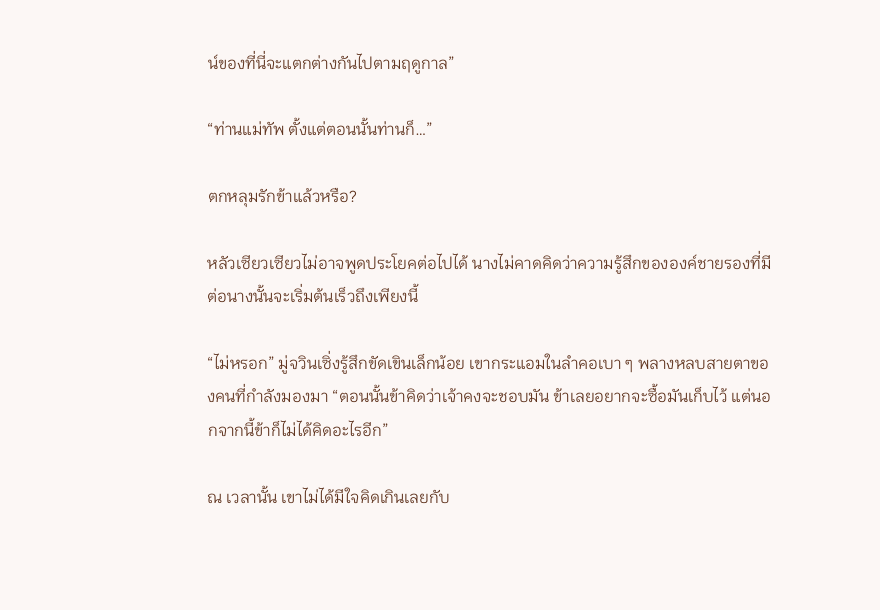น์ของที่นี่จะแตกต่างกันไปตามฤดูกาล”

“ท่านแม่ทัพ ตั้งแต่ตอนนั้นท่านก็…”

ตกหลุมรักข้าแล้วหรือ?

หลัวเซียวเซียวไม่อาจพูดประโยคต่อไปได้ นางไม่คาดคิดว่าความรู้สึกขององค์ชายรองที่มีต่อนางนั้นจะเริ่มต้นเร็วถึงเพียงนี้

“ไม่หรอก” มู่จวินเซิ่งรู้สึกขัดเขินเล็กน้อย เขากระแอมในลำคอเบา ๆ พลางหลบสายตาของคนที่กำลังมองมา “ตอนนั้นข้าคิดว่าเจ้าคงจะชอบมัน ข้าเลยอยากจะซื้อมันเก็บไว้ แต่นอกจากนี้ข้าก็ไม่ได้คิดอะไรอีก”

ณ เวลานั้น เขาไม่ได้มีใจคิดเกินเลยกับ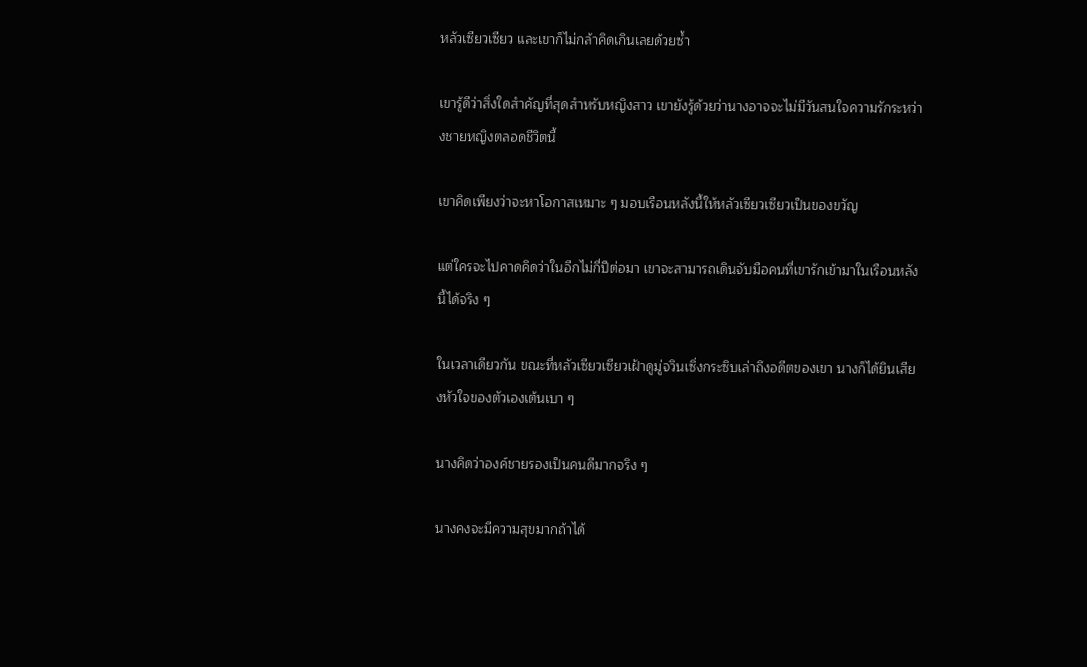หลัวเซียวเซียว และเขาก็ไม่กล้าคิดเกินเลยด้วยซ้ำ

เขารู้ดีว่าสิ่งใดสำคัญที่สุดสำหรับหญิงสาว เขายังรู้ด้วยว่านางอาจจะไม่มีวันสนใจความรักระหว่างชายหญิงตลอดชีวิตนี้

เขาคิดเพียงว่าจะหาโอกาสเหมาะ ๆ มอบเรือนหลังนี้ให้หลัวเซียวเซียวเป็นของขวัญ

แต่ใครจะไปคาดคิดว่าในอีกไม่กี่ปีต่อมา เขาจะสามารถเดินจับมือคนที่เขารักเข้ามาในเรือนหลังนี้ได้จริง ๆ

ในเวลาเดียวกัน ขณะที่หลัวเซียวเซียวเฝ้าดูมู่จวินเซิ่งกระซิบเล่าถึงอดีตของเขา นางก็ได้ยินเสียงหัวใจของตัวเองเต้นเบา ๆ

นางคิดว่าองค์ชายรองเป็นคนดีมากจริง ๆ

นางคงจะมีความสุขมากถ้าได้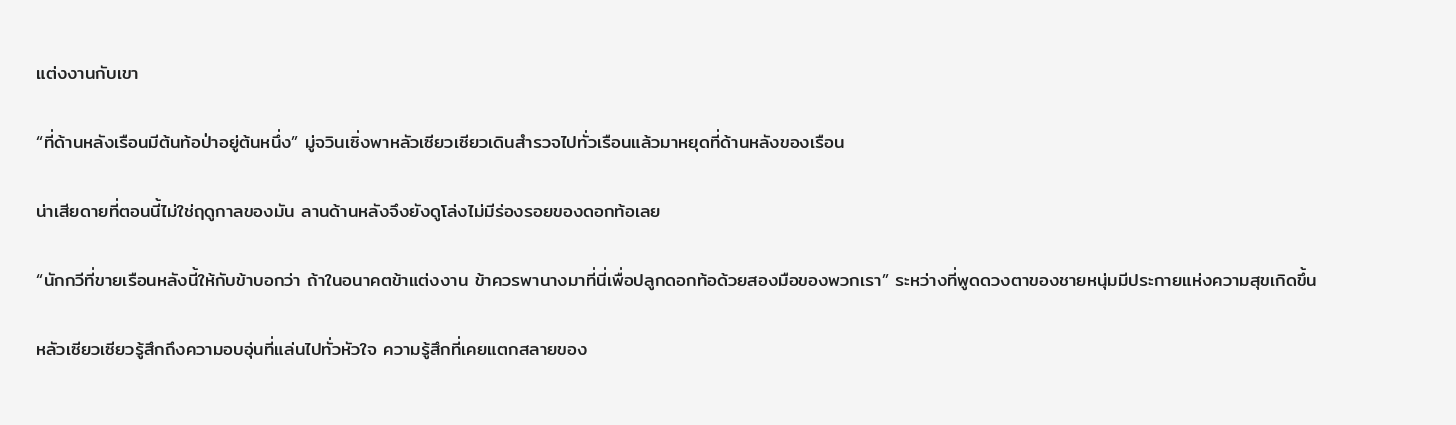แต่งงานกับเขา

“ที่ด้านหลังเรือนมีต้นท้อป่าอยู่ต้นหนึ่ง” มู่จวินเซิ่งพาหลัวเซียวเซียวเดินสำรวจไปทั่วเรือนแล้วมาหยุดที่ด้านหลังของเรือน

น่าเสียดายที่ตอนนี้ไม่ใช่ฤดูกาลของมัน ลานด้านหลังจึงยังดูโล่งไม่มีร่องรอยของดอกท้อเลย

“นักกวีที่ขายเรือนหลังนี้ให้กับข้าบอกว่า ถ้าในอนาคตข้าแต่งงาน ข้าควรพานางมาที่นี่เพื่อปลูกดอกท้อด้วยสองมือของพวกเรา” ระหว่างที่พูดดวงตาของชายหนุ่มมีประกายแห่งความสุขเกิดขึ้น

หลัวเซียวเซียวรู้สึกถึงความอบอุ่นที่แล่นไปทั่วหัวใจ ความรู้สึกที่เคยแตกสลายของ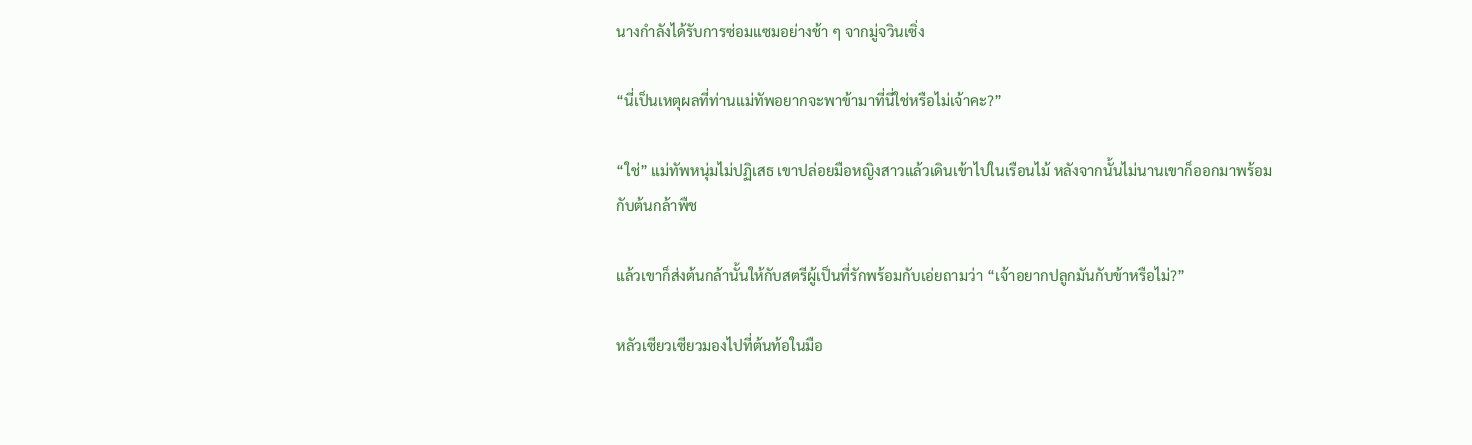นางกำลังได้รับการซ่อมแซมอย่างช้า ๆ จากมู่จวินเซิ่ง

“นี่เป็นเหตุผลที่ท่านแม่ทัพอยากจะพาข้ามาที่นี่ใช่หรือไม่เจ้าคะ?”

“ใช่” แม่ทัพหนุ่มไม่ปฏิเสธ เขาปล่อยมือหญิงสาวแล้วเดินเข้าไปในเรือนไม้ หลังจากนั้นไม่นานเขาก็ออกมาพร้อมกับต้นกล้าพืช

แล้วเขาก็ส่งต้นกล้านั้นให้กับสตรีผู้เป็นที่รักพร้อมกับเอ่ยถามว่า “เจ้าอยากปลูกมันกับข้าหรือไม่?”

หลัวเซียวเซียวมองไปที่ต้นท้อในมือ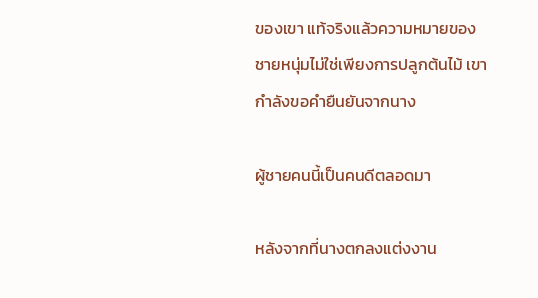ของเขา แท้จริงแล้วความหมายของชายหนุ่มไม่ใช่เพียงการปลูกต้นไม้ เขากำลังขอคำยืนยันจากนาง

ผู้ชายคนนี้เป็นคนดีตลอดมา

หลังจากที่นางตกลงแต่งงาน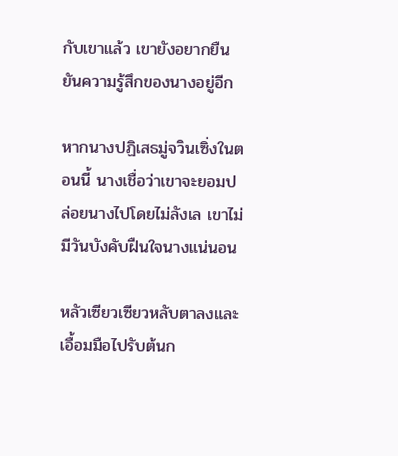กับเขาแล้ว เขายังอยากยืนยันความรู้สึกของนางอยู่อีก

หากนางปฏิเสธมู่จวินเซิ่งในตอนนี้ นางเชื่อว่าเขาจะยอมปล่อยนางไปโดยไม่ลังเล เขาไม่มีวันบังคับฝืนใจนางแน่นอน

หลัวเซียวเซียวหลับตาลงและเอื้อมมือไปรับต้นก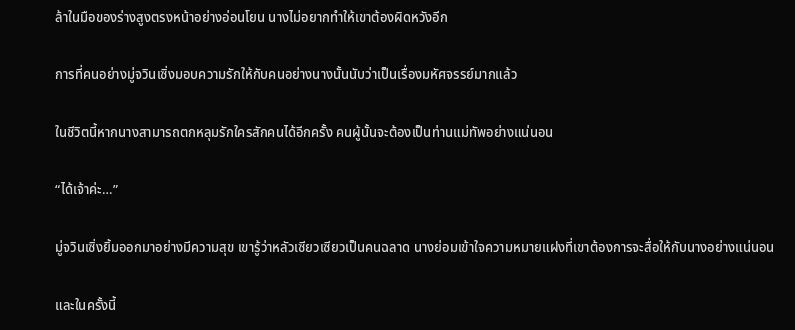ล้าในมือของร่างสูงตรงหน้าอย่างอ่อนโยน นางไม่อยากทำให้เขาต้องผิดหวังอีก

การที่คนอย่างมู่จวินเซิ่งมอบความรักให้กับคนอย่างนางนั้นนับว่าเป็นเรื่องมหัศจรรย์มากแล้ว

ในชีวิตนี้หากนางสามารถตกหลุมรักใครสักคนได้อีกครั้ง คนผู้นั้นจะต้องเป็นท่านแม่ทัพอย่างแน่นอน

“ได้เจ้าค่ะ…”

มู่จวินเซิ่งยิ้มออกมาอย่างมีความสุข เขารู้ว่าหลัวเซียวเซียวเป็นคนฉลาด นางย่อมเข้าใจความหมายแฝงที่เขาต้องการจะสื่อให้กับนางอย่างแน่นอน

และในครั้งนี้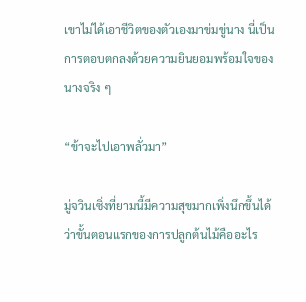เขาไม่ได้เอาชีวิตของตัวเองมาข่มขู่นาง นี่เป็นการตอบตกลงด้วยความยินยอมพร้อมใจของนางจริง ๆ

“ข้าจะไปเอาพลั่วมา”

มู่จวินเซิ่งที่ยามนี้มีความสุขมากเพิ่งนึกขึ้นได้ว่าขั้นตอนแรกของการปลูกต้นไม้คืออะไร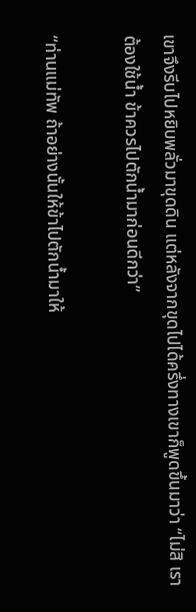เขาจึงรีบไปหยิบพลั่วมาขุดดิน แต่หลังจากขุดไปได้ครึ่งทางเขาก็พูดขึ้นมาว่า “ไม่สิ เราต้องใช้น้ำ ข้าควรไปตักน้ำมาก่อนดีกว่า”

“ท่านแม่ทัพ ถ้าอย่างนั้นให้ข้าไปตักน้ำมาให้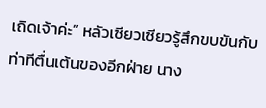เถิดเจ้าค่ะ” หลัวเซียวเซียวรู้สึกขบขันกับท่าทีตื่นเต้นของอีกฝ่าย นาง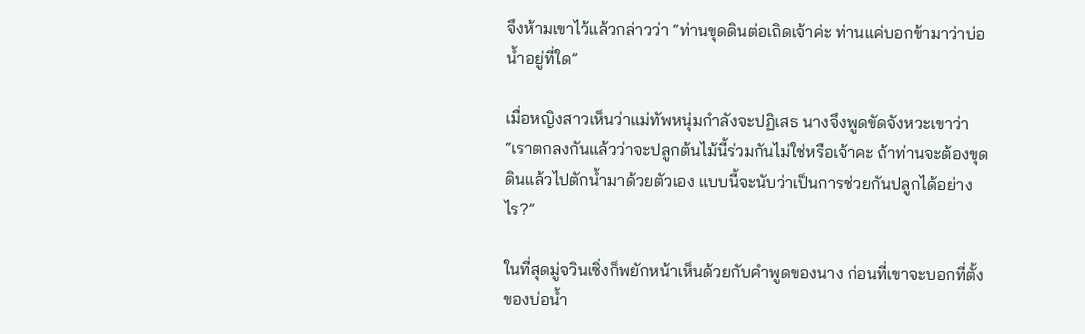จึงห้ามเขาไว้แล้วกล่าวว่า “ท่านขุดดินต่อเถิดเจ้าค่ะ ท่านแค่บอกข้ามาว่าบ่อน้ำอยู่ที่ใด”

เมื่อหญิงสาวเห็นว่าแม่ทัพหนุ่มกำลังจะปฏิเสธ นางจึงพูดขัดจังหวะเขาว่า “เราตกลงกันแล้วว่าจะปลูกต้นไม้นี้ร่วมกันไม่ใช่หรือเจ้าคะ ถ้าท่านจะต้องขุดดินแล้วไปตักน้ำมาด้วยตัวเอง แบบนี้จะนับว่าเป็นการช่วยกันปลูกได้อย่างไร?”

ในที่สุดมู่จวินเซิ่งก็พยักหน้าเห็นด้วยกับคำพูดของนาง ก่อนที่เขาจะบอกที่ตั้งของบ่อน้ำ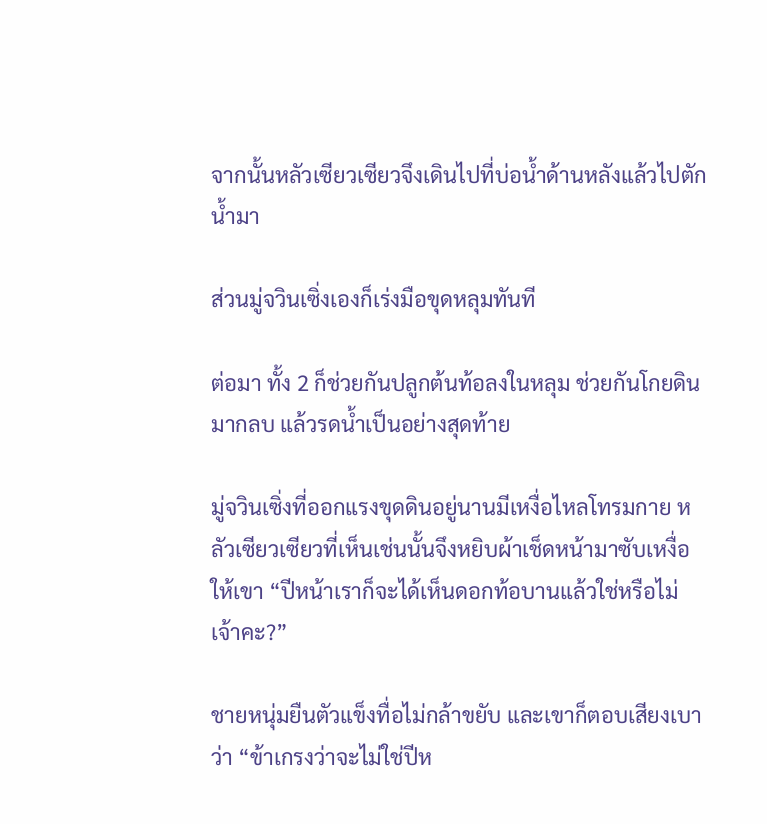จากนั้นหลัวเซียวเซียวจึงเดินไปที่บ่อน้ำด้านหลังแล้วไปตักน้ำมา

ส่วนมู่จวินเซิ่งเองก็เร่งมือขุดหลุมทันที

ต่อมา ทั้ง 2 ก็ช่วยกันปลูกต้นท้อลงในหลุม ช่วยกันโกยดินมากลบ แล้วรดน้ำเป็นอย่างสุดท้าย

มู่จวินเซิ่งที่ออกแรงขุดดินอยู่นานมีเหงื่อไหลโทรมกาย หลัวเซียวเซียวที่เห็นเช่นนั้นจึงหยิบผ้าเช็ดหน้ามาซับเหงื่อให้เขา “ปีหน้าเราก็จะได้เห็นดอกท้อบานแล้วใช่หรือไม่เจ้าคะ?”

ชายหนุ่มยืนตัวแข็งทื่อไม่กล้าขยับ และเขาก็ตอบเสียงเบาว่า “ข้าเกรงว่าจะไม่ใช่ปีห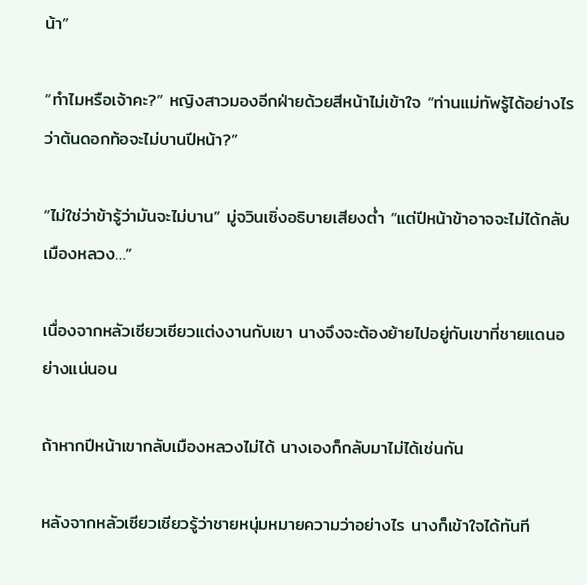น้า”

“ทำไมหรือเจ้าคะ?” หญิงสาวมองอีกฝ่ายด้วยสีหน้าไม่เข้าใจ “ท่านแม่ทัพรู้ได้อย่างไรว่าต้นดอกท้อจะไม่บานปีหน้า?”

“ไม่ใช่ว่าข้ารู้ว่ามันจะไม่บาน” มู่จวินเซิ่งอธิบายเสียงต่ำ “แต่ปีหน้าข้าอาจจะไม่ได้กลับเมืองหลวง…”

เนื่องจากหลัวเซียวเซียวแต่งงานกับเขา นางจึงจะต้องย้ายไปอยู่กับเขาที่ชายแดนอย่างแน่นอน

ถ้าหากปีหน้าเขากลับเมืองหลวงไม่ได้ นางเองก็กลับมาไม่ได้เช่นกัน

หลังจากหลัวเซียวเซียวรู้ว่าชายหนุ่มหมายความว่าอย่างไร นางก็เข้าใจได้ทันที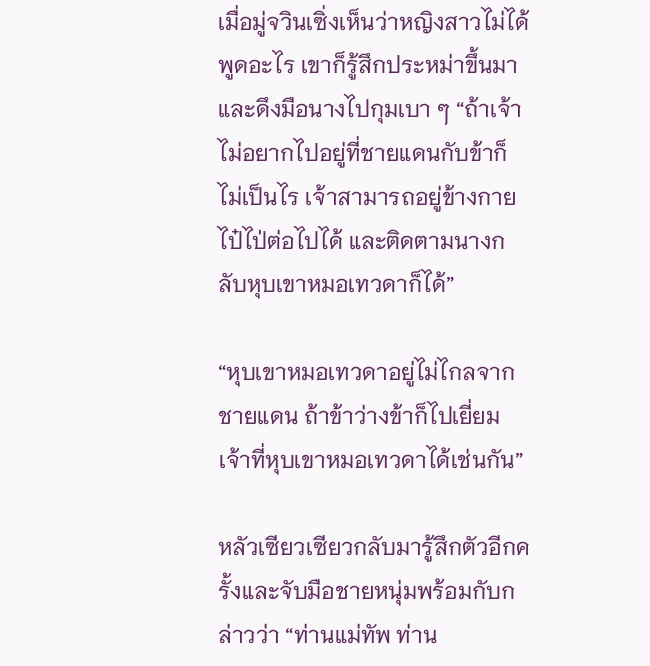เมื่อมู่จวินเซิ่งเห็นว่าหญิงสาวไม่ได้พูดอะไร เขาก็รู้สึกประหม่าขึ้นมาและดึงมือนางไปกุมเบา ๆ “ถ้าเจ้าไม่อยากไปอยู่ที่ชายแดนกับข้าก็ไม่เป็นไร เจ้าสามารถอยู่ข้างกายไป๋ไป่ต่อไปได้ และติดตามนางกลับหุบเขาหมอเทวดาก็ได้”

“หุบเขาหมอเทวดาอยู่ไม่ไกลจากชายแดน ถ้าข้าว่างข้าก็ไปเยี่ยมเจ้าที่หุบเขาหมอเทวดาได้เช่นกัน”

หลัวเซียวเซียวกลับมารู้สึกตัวอีกครั้งและจับมือชายหนุ่มพร้อมกับกล่าวว่า “ท่านแม่ทัพ ท่าน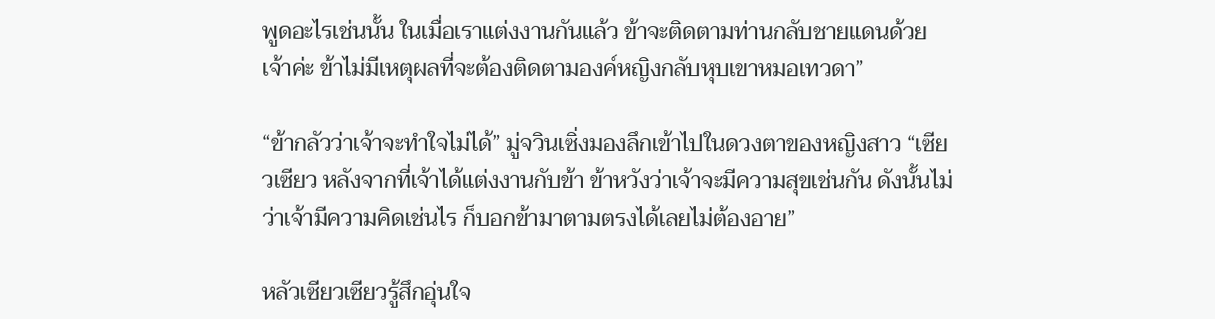พูดอะไรเช่นนั้น ในเมื่อเราแต่งงานกันแล้ว ข้าจะติดตามท่านกลับชายแดนด้วยเจ้าค่ะ ข้าไม่มีเหตุผลที่จะต้องติดตามองค์หญิงกลับหุบเขาหมอเทวดา”

“ข้ากลัวว่าเจ้าจะทำใจไม่ได้” มู่จวินเซิ่งมองลึกเข้าไปในดวงตาของหญิงสาว “เซียวเซียว หลังจากที่เจ้าได้แต่งงานกับข้า ข้าหวังว่าเจ้าจะมีความสุขเช่นกัน ดังนั้นไม่ว่าเจ้ามีความคิดเช่นไร ก็บอกข้ามาตามตรงได้เลยไม่ต้องอาย”

หลัวเซียวเซียวรู้สึกอุ่นใจ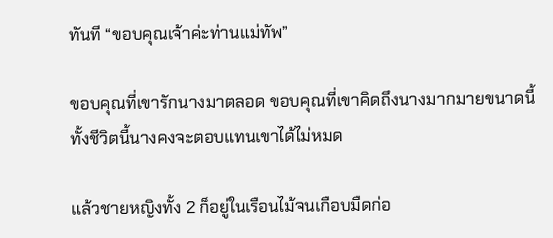ทันที “ขอบคุณเจ้าค่ะท่านแม่ทัพ”

ขอบคุณที่เขารักนางมาตลอด ขอบคุณที่เขาคิดถึงนางมากมายขนาดนี้ ทั้งชีวิตนี้นางคงจะตอบแทนเขาได้ไม่หมด

แล้วชายหญิงทั้ง 2 ก็อยู่ในเรือนไม้จนเกือบมืดก่อ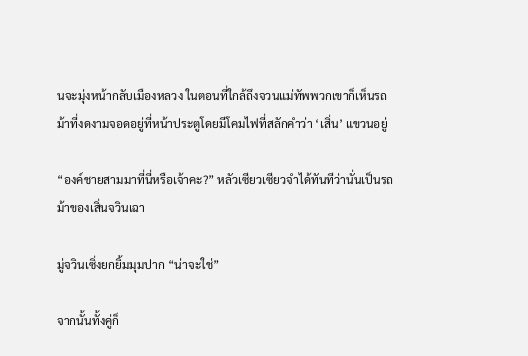นจะมุ่งหน้ากลับเมืองหลวง ในตอนที่ใกล้ถึงจวนแม่ทัพพวกเขาก็เห็นรถม้าที่งดงามจอดอยู่ที่หน้าประตูโดยมีโคมไฟที่สลักคำว่า ‘เสิ่น’ แขวนอยู่

“องค์ชายสามมาที่นี่หรือเจ้าคะ?” หลัวเซียวเซียวจำได้ทันทีว่านั่นเป็นรถม้าของเสิ่นจวินเฉา

มู่จวินเซิ่งยกยิ้มมุมปาก “น่าจะใช่”

จากนั้นทั้งคู่ก็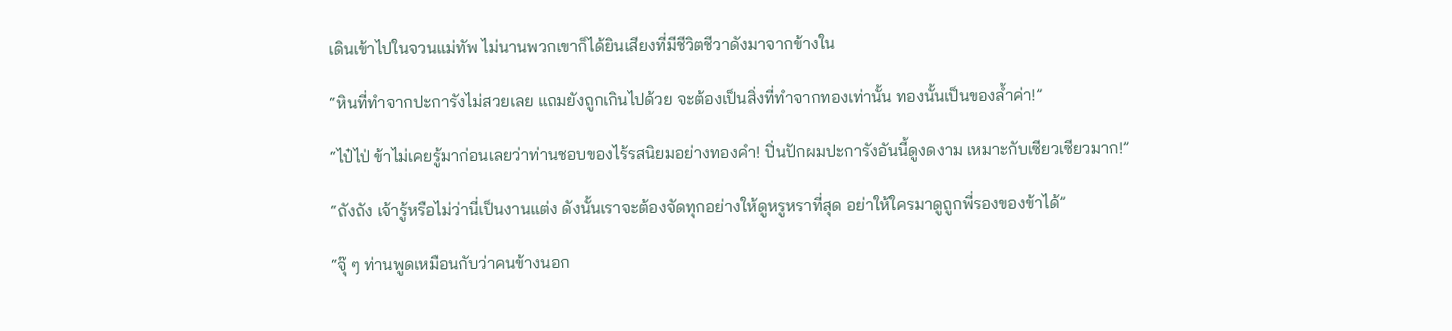เดินเข้าไปในจวนแม่ทัพ ไม่นานพวกเขาก็ได้ยินเสียงที่มีชีวิตชีวาดังมาจากข้างใน

“หินที่ทำจากปะการังไม่สวยเลย แถมยังถูกเกินไปด้วย จะต้องเป็นสิ่งที่ทำจากทองเท่านั้น ทองนั้นเป็นของล้ำค่า!”

“ไป๋ไป่ ข้าไม่เคยรู้มาก่อนเลยว่าท่านชอบของไร้รสนิยมอย่างทองคำ! ปิ่นปักผมปะการังอันนี้ดูงดงาม เหมาะกับเซียวเซียวมาก!”

“ถังถัง เจ้ารู้หรือไม่ว่านี่เป็นงานแต่ง ดังนั้นเราจะต้องจัดทุกอย่างให้ดูหรูหราที่สุด อย่าให้ใครมาดูถูกพี่รองของข้าได้”

“จุ๊ ๆ ท่านพูดเหมือนกับว่าคนข้างนอก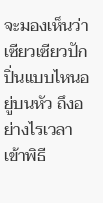จะมองเห็นว่าเซียวเซียวปักปิ่นแบบไหนอยู่บนหัว ถึงอย่างไรเวลาเข้าพิธี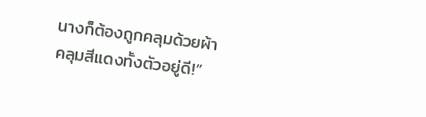นางก็ต้องถูกคลุมด้วยผ้าคลุมสีแดงทั้งตัวอยู่ดี!”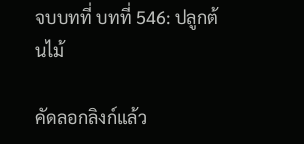จบบทที่ บทที่ 546: ปลูกต้นไม้

คัดลอกลิงก์แล้ว